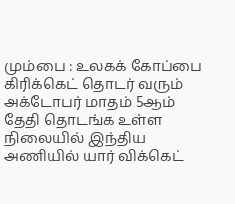மும்பை : உலகக் கோப்பை கிரிக்கெட் தொடர் வரும் அக்டோபர் மாதம் 5ஆம் தேதி தொடங்க உள்ள நிலையில் இந்திய அணியில் யார் விக்கெட்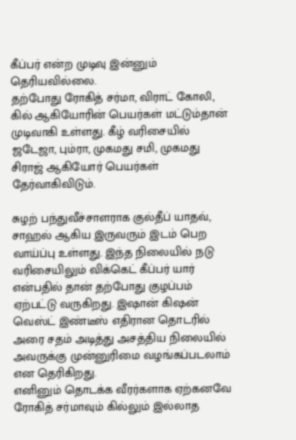கீப்பர் என்ற முடிவு இன்னும் தெரியவில்லை.
தற்போது ரோகித் சர்மா, விராட் கோலி, கில் ஆகியோரின் பெயர்கள் மட்டும்தான் முடிவாகி உள்ளது. கீழ் வரிசையில் ஜடேஜா, பும்ரா, முகமது சமி, முகமது சிராஜ் ஆகியோர் பெயர்கள் தேர்வாகிவிடும்.

சுழற் பந்துவீச்சாளராக குல்தீப் யாதவ், சாஹல் ஆகிய இருவரும் இடம் பெற வாய்ப்பு உள்ளது. இந்த நிலையில் நடு வரிசையிலும் விக்கெட் கீப்பர் யார் என்பதில் தான் தற்போது குழப்பம் ஏற்பட்டு வருகிறது. இஷான் கிஷன் வெஸ்ட் இண்டீஸ் எதிரான தொடரில் அரை சதம் அடித்து அசத்திய நிலையில் அவருக்கு முன்னுரிமை வழங்கப்படலாம் என தெரிகிறது.
எனினும் தொடக்க வீரர்களாக ஏற்கனவே ரோகித் சர்மாவும் கில்லும் இல்லாத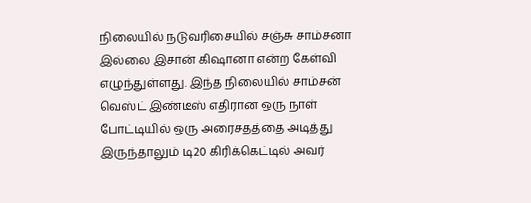நிலையில் நடுவரிசையில் சஞ்சு சாம்சனா இல்லை இசான் கிஷானா என்ற கேள்வி எழுந்துள்ளது. இந்த நிலையில் சாம்சன் வெஸ்ட் இண்டீஸ் எதிரான ஒரு நாள் போட்டியில் ஒரு அரைசதத்தை அடித்து இருந்தாலும் டி20 கிரிக்கெட்டில் அவர்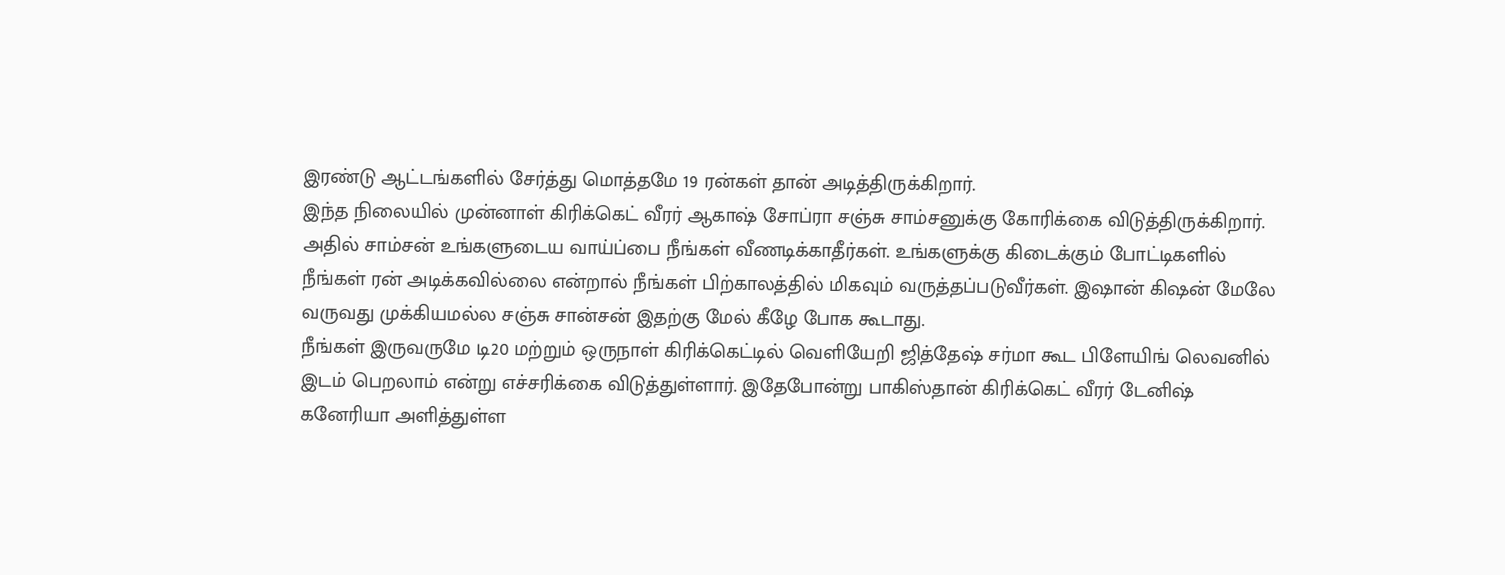இரண்டு ஆட்டங்களில் சேர்த்து மொத்தமே 19 ரன்கள் தான் அடித்திருக்கிறார்.
இந்த நிலையில் முன்னாள் கிரிக்கெட் வீரர் ஆகாஷ் சோப்ரா சஞ்சு சாம்சனுக்கு கோரிக்கை விடுத்திருக்கிறார். அதில் சாம்சன் உங்களுடைய வாய்ப்பை நீங்கள் வீணடிக்காதீர்கள். உங்களுக்கு கிடைக்கும் போட்டிகளில் நீங்கள் ரன் அடிக்கவில்லை என்றால் நீங்கள் பிற்காலத்தில் மிகவும் வருத்தப்படுவீர்கள். இஷான் கிஷன் மேலே வருவது முக்கியமல்ல சஞ்சு சான்சன் இதற்கு மேல் கீழே போக கூடாது.
நீங்கள் இருவருமே டி20 மற்றும் ஒருநாள் கிரிக்கெட்டில் வெளியேறி ஜித்தேஷ் சர்மா கூட பிளேயிங் லெவனில் இடம் பெறலாம் என்று எச்சரிக்கை விடுத்துள்ளார். இதேபோன்று பாகிஸ்தான் கிரிக்கெட் வீரர் டேனிஷ் கனேரியா அளித்துள்ள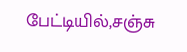பேட்டியில்,சஞ்சு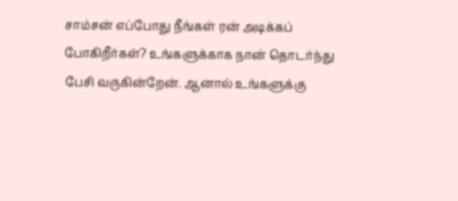சாம்சன் எப்போது நீங்கள் ரன் அடிக்கப் போகிறீர்கள்? உங்களுக்காக நான் தொடர்ந்து பேசி வருகின்றேன். ஆனால் உங்களுக்கு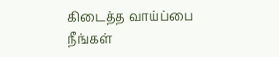கிடைத்த வாய்ப்பை நீங்கள்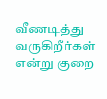வீணடித்து வருகிறீர்கள் என்று குறை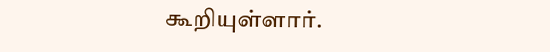கூறியுள்ளார்.